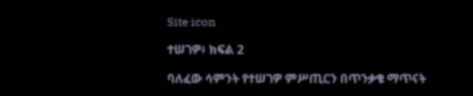Site icon

ተሠገዎ፥ ክፍል 2

ባለፈው ሳምንት የተሠገዎ ምሥጢርን በጥንቃቄ ማጥናት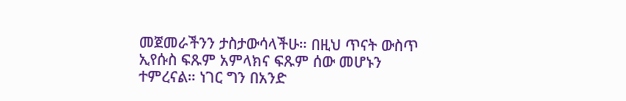መጀመራችንን ታስታውሳላችሁ። በዚህ ጥናት ውስጥ ኢየሱስ ፍጹም አምላክና ፍጹም ሰው መሆኑን ተምረናል። ነገር ግን በአንድ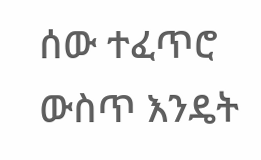ሰው ተፈጥሮ ውስጥ እንዴት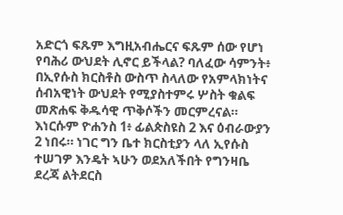አድርጎ ፍጹም እግዚአብሔርና ፍጹም ሰው የሆነ የባሕሪ ውህደት ሊኖር ይችላል? ባለፈው ሳምንት፥ በኢየሱስ ክርስቶስ ውስጥ ስላለው የአምላክነትና ሰብአዊነት ውህደት የሚያስተምሩ ሦስት ቁልፍ መጽሐፍ ቅዱሳዊ ጥቅሶችን መርምረናል። እነርሱም ዮሐንስ 1፥ ፊልጵስዩስ 2 እና ዕብራውያን 2 ነበሩ። ነገር ግን ቤተ ክርስቲያን ላለ ኢየሱስ ተሠገዎ እንዴት ኣሁን ወደአለችበት የግንዛቤ ደረጃ ልትደርስ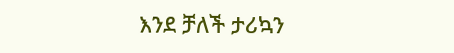እንደ ቻለች ታሪኳን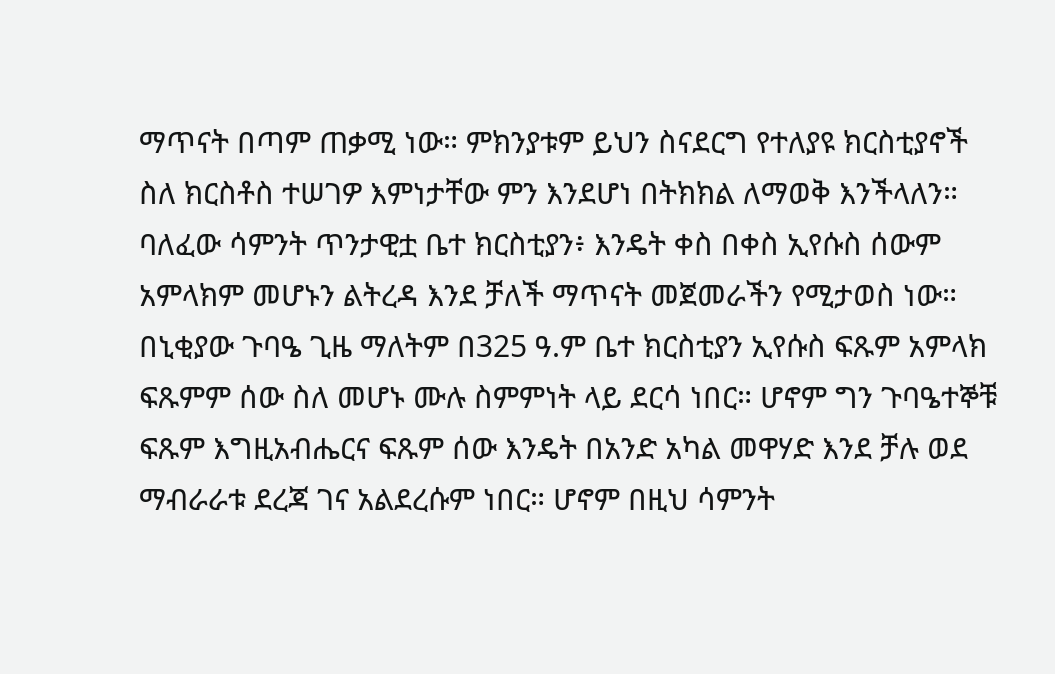ማጥናት በጣም ጠቃሚ ነው። ምክንያቱም ይህን ስናደርግ የተለያዩ ክርስቲያኖች ስለ ክርስቶስ ተሠገዎ እምነታቸው ምን እንደሆነ በትክክል ለማወቅ እንችላለን። ባለፈው ሳምንት ጥንታዊቷ ቤተ ክርስቲያን፥ እንዴት ቀስ በቀስ ኢየሱስ ሰውም አምላክም መሆኑን ልትረዳ እንደ ቻለች ማጥናት መጀመራችን የሚታወስ ነው። በኒቂያው ጉባዔ ጊዜ ማለትም በ325 ዓ.ም ቤተ ክርስቲያን ኢየሱስ ፍጹም አምላክ ፍጹምም ሰው ስለ መሆኑ ሙሉ ስምምነት ላይ ደርሳ ነበር። ሆኖም ግን ጉባዔተኞቹ ፍጹም እግዚአብሔርና ፍጹም ሰው እንዴት በአንድ አካል መዋሃድ እንደ ቻሉ ወደ ማብራራቱ ደረጃ ገና አልደረሱም ነበር። ሆኖም በዚህ ሳምንት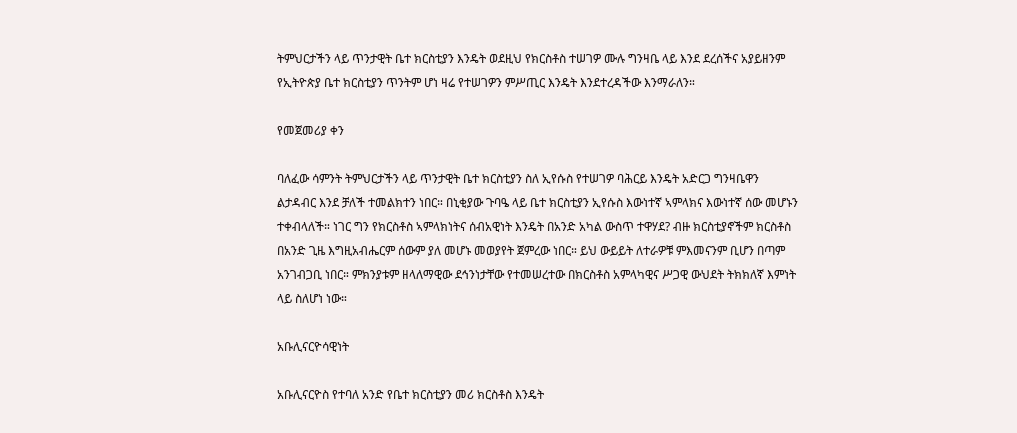ትምህርታችን ላይ ጥንታዊት ቤተ ክርስቲያን እንዴት ወደዚህ የክርስቶስ ተሠገዎ ሙሉ ግንዛቤ ላይ እንደ ደረሰችና አያይዘንም የኢትዮጵያ ቤተ ክርስቲያን ጥንትም ሆነ ዛሬ የተሠገዎን ምሥጢር እንዴት እንደተረዳችው እንማራለን።

የመጀመሪያ ቀን

ባለፈው ሳምንት ትምህርታችን ላይ ጥንታዊት ቤተ ክርስቲያን ስለ ኢየሱስ የተሠገዎ ባሕርይ እንዴት አድርጋ ግንዛቤዋን ልታዳብር እንደ ቻለች ተመልክተን ነበር። በኒቂያው ጉባዔ ላይ ቤተ ክርስቲያን ኢየሱስ እውነተኛ ኣምላክና እውነተኛ ሰው መሆኑን ተቀብላለች። ነገር ግን የክርስቶስ ኣምላክነትና ሰብአዊነት እንዴት በአንድ አካል ውስጥ ተዋሃደ? ብዙ ክርስቲያኖችም ክርስቶስ በአንድ ጊዜ እግዚአብሔርም ሰውም ያለ መሆኑ መወያየት ጀምረው ነበር። ይህ ውይይት ለተራዎቹ ምእመናንም ቢሆን በጣም አንገብጋቢ ነበር። ምክንያቱም ዘላለማዊው ደኅንነታቸው የተመሠረተው በክርስቶስ አምላካዊና ሥጋዊ ውህደት ትክክለኛ እምነት ላይ ስለሆነ ነው።

አቡሊናርዮሳዊነት

አቡሊናርዮስ የተባለ አንድ የቤተ ክርስቲያን መሪ ክርስቶስ እንዴት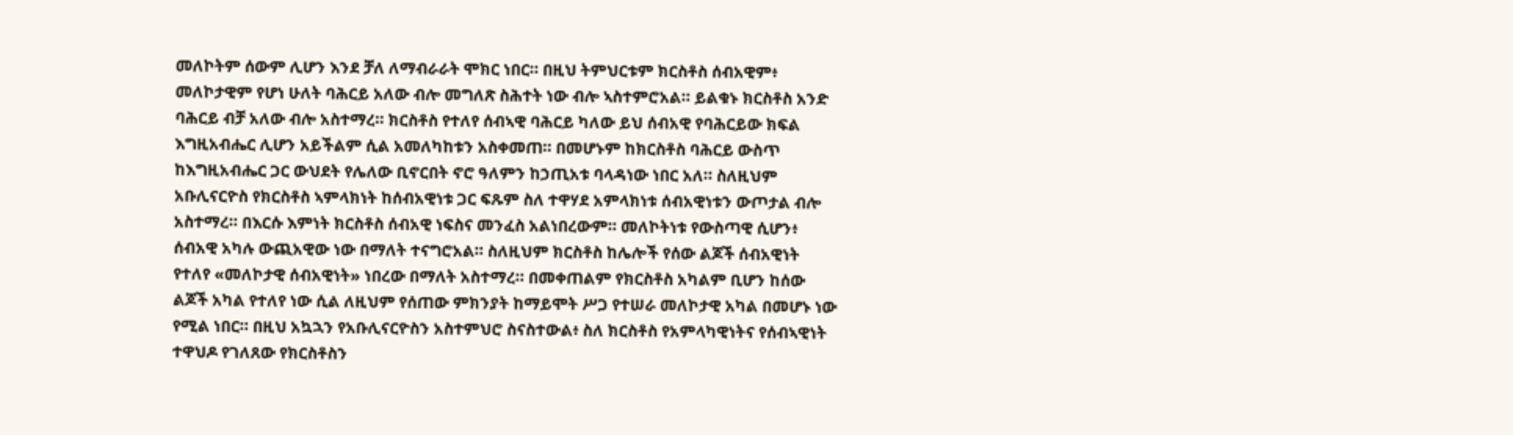መለኮትም ሰውም ሊሆን እንደ ቻለ ለማብራራት ሞክር ነበር። በዚህ ትምህርቱም ክርስቶስ ሰብአዊም፥ መለኮታዊም የሆነ ሁለት ባሕርይ አለው ብሎ መግለጽ ስሕተት ነው ብሎ ኣስተምሮአል። ይልቁኑ ክርስቶስ አንድ ባሕርይ ብቻ አለው ብሎ አስተማረ። ክርስቶስ የተለየ ሰብኣዊ ባሕርይ ካለው ይህ ሰብአዊ የባሕርይው ክፍል እግዚአብሔር ሊሆን አይችልም ሲል አመለካከቱን አስቀመጠ። በመሆኑም ከክርስቶስ ባሕርይ ውስጥ ከእግዚአብሔር ጋር ውህደት የሌለው ቢኖርበት ኖሮ ዓለምን ከኃጢአቱ ባላዳነው ነበር አለ። ስለዚህም አቡሊናርዮስ የክርስቶስ ኣምላክነት ከሰብአዊነቱ ጋር ፍጹም ስለ ተዋሃደ አምላክነቱ ሰብአዊነቱን ውጦታል ብሎ አስተማረ። በእርሱ እምነት ክርስቶስ ሰብአዊ ነፍስና መንፈስ አልነበረውም። መለኮትነቱ የውስጣዊ ሲሆን፥ ሰብአዊ አካሉ ውጪአዊው ነው በማለት ተናግሮአል። ስለዚህም ክርስቶስ ከሌሎች የሰው ልጆች ሰብአዊነት የተለየ «መለኮታዊ ሰብአዊነት» ነበረው በማለት አስተማረ። በመቀጠልም የክርስቶስ አካልም ቢሆን ከሰው ልጆች አካል የተለየ ነው ሲል ለዚህም የሰጠው ምክንያት ከማይሞት ሥጋ የተሠራ መለኮታዊ አካል በመሆኑ ነው የሚል ነበር። በዚህ አኳኋን የአቡሊናርዮስን አስተምህሮ ስናስተውል፥ ስለ ክርስቶስ የአምላካዊነትና የሰብኣዊነት ተዋህዶ የገለጸው የክርስቶስን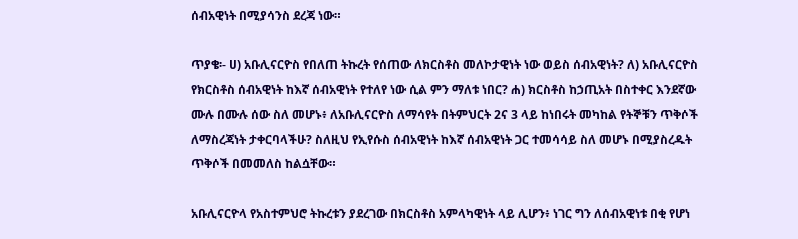ሰብአዊነት በሚያሳንስ ደረጃ ነው።

ጥያቄ፡- ሀ) አቡሊናርዮስ የበለጠ ትኩረት የሰጠው ለክርስቶስ መለኮታዊነት ነው ወይስ ሰብአዊነት? ለ) አቡሊናርዮስ የክርስቶስ ሰብአዊነት ከእኛ ሰብአዊነት የተለየ ነው ሲል ምን ማለቱ ነበር? ሐ) ክርስቶስ ከኃጢአት በስተቀር እንደኛው ሙሉ በሙሉ ሰው ስለ መሆኑ፥ ለአቡሊናርዮስ ለማሳየት በትምህርት 2ና 3 ላይ ከነበሩት መካከል የትኞቹን ጥቅሶች ለማስረጃነት ታቀርባላችሁ? ስለዚህ የኢየሱስ ሰብአዊነት ከእኛ ሰብአዊነት ጋር ተመሳሳይ ስለ መሆኑ በሚያስረዱት ጥቅሶች በመመለስ ከልሷቸው።

አቡሊናርዮላ የአስተምህሮ ትኩረቱን ያደረገው በክርስቶስ አምላካዊነት ላይ ሊሆን፥ ነገር ግን ለሰብአዊነቱ በቂ የሆነ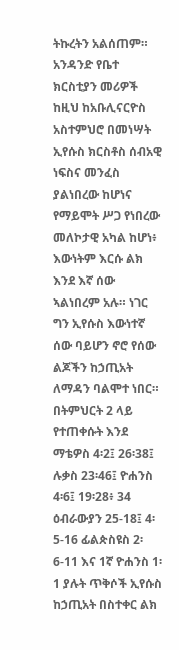ትኩረትን አልሰጠም። አንዳንድ የቤተ ክርስቲያን መሪዎች ከዚህ ከአቡሊናርዮስ አስተምህሮ በመነሣት ኢየሱስ ክርስቶስ ሰብአዊ ነፍስና መንፈስ ያልነበረው ከሆነና የማይሞት ሥጋ የነበረው መለኮታዊ አካል ከሆነ፥ እውነትም እርሱ ልክ እንደ እኛ ሰው ኣልነበረም አሉ። ነገር ግን ኢየሱስ እውነተኛ ሰው ባይሆን ኖሮ የሰው ልጆችን ከኃጢአት ለማዳን ባልሞተ ነበር። በትምህርት 2 ላይ የተጠቀሱት እንደ ማቴዎስ 4፡2፤ 26፡38፤ ሉቃስ 23፡46፤ ዮሐንስ 4፡6፤ 19፡28፥ 34 ዕብራውያን 25-18፤ 4፡5-16 ፊልጵስዩስ 2፡6-11 እና 1ኛ ዮሐንስ 1፡1 ያሉት ጥቅሶች ኢየሱስ ከኃጢአት በስተቀር ልክ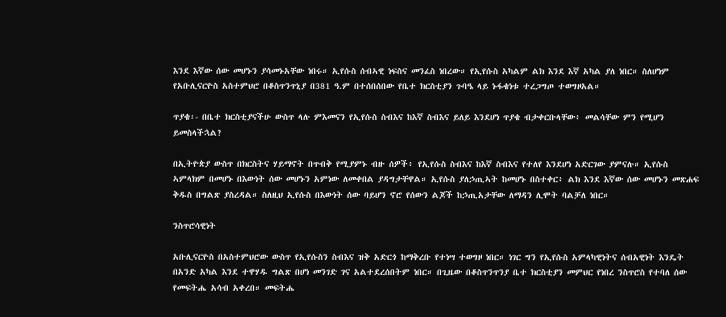እንደ እኛው ሰው መሆኑን ያሳመኑአቸው ነበሩ። ኢየሱስ ሰብኣዊ ነፍስና መንፈስ ነበረው። የኢየሱስ አካልም ልክ እንደ እኛ አካል ያለ ነበር። ስለሆነም የአቡሊናርዮስ አስተምህሮ በቆስጥንጥኒያ በ381 ዓ.ም በተሰበሰበው የቤተ ክርስቲያን ጉባዔ ላይ ኑፋቄነቱ ተረጋግጦ ተወግዞአል።

ጥያቄ፡- በቤተ ክርስቲያናችሁ ውስጥ ላሉ ምእመናን የኢየሱስ ስብእና ከእኛ ስብእና ይለይ እንደሆነ ጥያቄ ብታቀርቡላቸው፥ መልሳቸው ምን የሚሆን ይመስላችኋል?

በኢትዮጵያ ውስጥ በክርስትና ሃይማኖት በጥብቅ የሚያምኑ ብዙ ሰዎች፥ የኢየሱስ ስብእና ከእኛ ስብእና የተለየ እንደሆነ አድርገው ያምናሉ። ኢየሱስ ኣምላክም በመሆኑ በእውነት ሰው መሆኑን አምነው ለመቀበል ያዳግታቸዋል። ኢየሱስ ያለኃጢኣት ከመሆኑ በስተቀር፥ ልክ እንደ እኛው ሰው መሆኑን መጽሐፍ ቅዱስ በግልጽ ያስረዳል። ስለዚህ ኢየሱስ በእውነት ሰው ባይሆን ኖሮ የሰውን ልጆች ከኃጢአታቸው ለማዳን ሊሞት ባልቻለ ነበር።

ንስጥሮሳዊነት

አቡሊናርዮስ በአስተምህሮው ውስጥ የኢየሱስን ስብእና ዝቅ አድርጎ ከማቅረቡ የተነሣ ተወግዞ ነበር። ነገር ግን የኢየሱስ አምላካዊነትና ሰብአዊነት እንዴት በአንድ አካል እንደ ተዋሃዱ ግልጽ በሆነ መንገድ ገና አልተደረሰበትም ነበር። በጊዜው በቆስጥንጥንያ ቤተ ክርስቲያን መምህር የነበረ ንስጥሮስ የተባለ ሰው የመፍትሔ አሳብ አቀረበ። መፍትሔ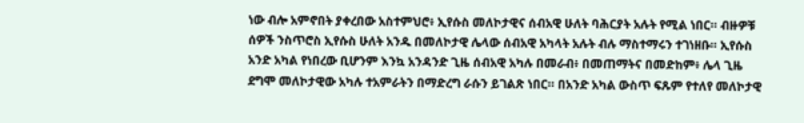ነው ብሎ አምኖበት ያቀረበው አስተምህሮ፥ ኢየሱስ መለኮታዊና ሰብአዊ ሁለት ባሕርያት አሉት የሚል ነበር። ብዙዎቹ ሰዎች ንስጥሮስ ኢየሱስ ሁለት አንዱ በመለኮታዊ ሌላው ሰብአዊ አካላት አሉት ብሉ ማስተማሩን ተገነዘቡ። ኢየሱስ አንድ አካል የነበረው ቢሆንም እንኳ አንዳንድ ጊዜ ሰብአዊ አካሉ በመራብ፥ በመጠማትና በመድከም፥ ሌላ ጊዜ ደግሞ መለኮታዊው አካሉ ተአምራትን በማድረግ ራሱን ይገልጽ ነበር። በአንድ አካል ውስጥ ፍጹም የተለየ መለኮታዊ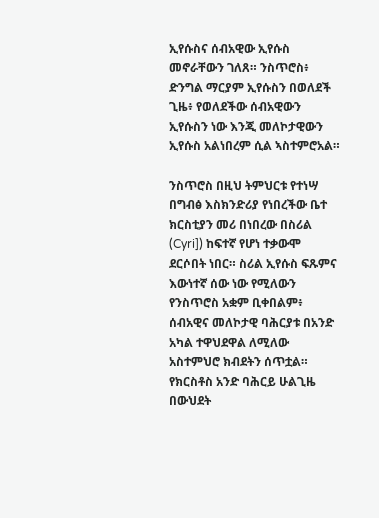ኢየሱስና ሰብአዊው ኢየሱስ መኖራቸውን ገለጸ። ንስጥሮስ፥ ድንግል ማርያም ኢየሱስን በወለደች ጊዜ፥ የወለደችው ሰብአዊውን ኢየሱስን ነው እንጂ መለኮታዊውን ኢየሱስ አልነበረም ሲል ኣስተምሮአል።

ንስጥሮስ በዚህ ትምህርቱ የተነሣ በግብፅ እስክንድሪያ የነበረችው ቤተ ክርስቲያን መሪ በነበረው በስሪል (Cyri]) ከፍተኛ የሆነ ተቃውሞ ደርሶበት ነበር። ስሪል ኢየሱስ ፍጹምና እውነተኛ ሰው ነው የሚለውን የንስጥሮስ አቋም ቢቀበልም፥ ሰብአዊና መለኮታዊ ባሕርያቱ በአንድ አካል ተዋህደዋል ለሚለው አስተምህሮ ክብደትን ሰጥቷል። የክርስቶስ አንድ ባሕርይ ሁልጊዜ በውህደት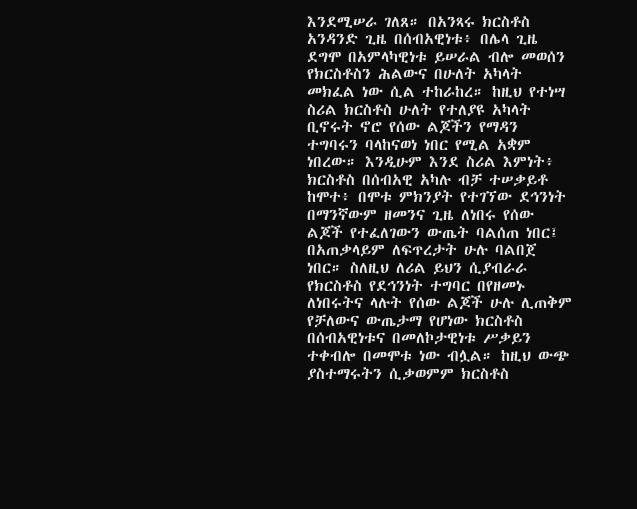እንደሚሠራ ገለጸ። በአንጻሩ ክርስቶስ አንዳንድ ጊዜ በሰብአዊነቱ፥ በሌላ ጊዜ ደግሞ በአምላካዊነቱ ይሠራል ብሎ መወሰን የክርስቶስን ሕልውና በሁለት አካላት መክፈል ነው ሲል ተከራከረ። ከዚህ የተነሣ ስሪል ክርስቶስ ሁለት የተለያዩ አካላት ቢኖሩት ኖሮ የሰው ልጆችን የማዳን ተግባሩን ባላከናወነ ነበር የሚል አቋም ነበረው። እንዲሁም እንደ ስሪል እምነት፥ ክርስቶስ በሰብአዊ አካሉ ብቻ ተሠቃይቶ ከሞተ፥ በሞቱ ምክንያት የተገኘው ደኅንነት በማንኛውም ዘመንና ጊዜ ለነበሩ የሰው ልጆች የተፈለገውን ውጤት ባልሰጠ ነበር፤ በአጠቃላይም ለፍጥረታት ሁሉ ባልበጀ ነበር። ስለዚህ ለሪል ይህን ሲያብራራ የክርስቶስ የደኅንነት ተግባር በየዘመኑ ለነበሩትና ላሉት የሰው ልጆች ሁሉ ሊጠቅም የቻለውና ውጤታማ የሆነው ክርስቶስ በሰብአዊነቱና በመለኮታዊነቱ ሥቃይን ተቀብሎ በመሞቱ ነው ብሏል። ከዚህ ውጭ ያስተማሩትን ሲቃወምም ክርስቶስ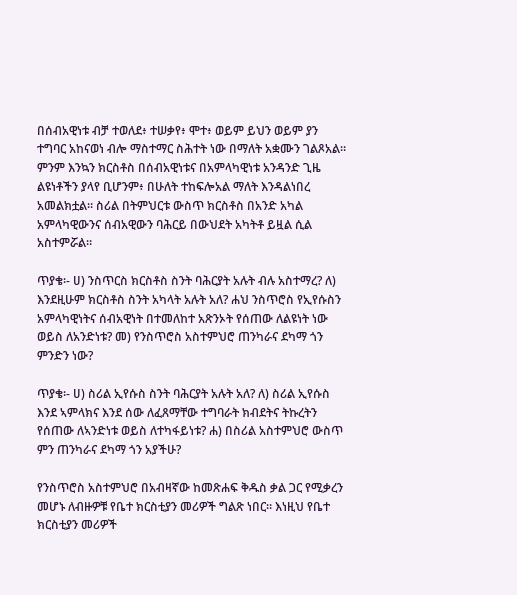በሰብአዊነቱ ብቻ ተወለደ፥ ተሠቃየ፥ ሞተ፥ ወይም ይህን ወይም ያን ተግባር አከናወነ ብሎ ማስተማር ስሕተት ነው በማለት አቋሙን ገልጾአል። ምንም እንኳን ክርስቶስ በሰብአዊነቱና በአምላካዊነቱ አንዳንድ ጊዜ ልዩነቶችን ያላየ ቢሆንም፥ በሁለት ተከፍሎአል ማለት እንዳልነበረ አመልክቷል። ስሪል በትምህርቱ ውስጥ ክርስቶስ በአንድ አካል አምላካዊውንና ሰብአዊውን ባሕርይ በውህደት አካትቶ ይዟል ሲል አስተምሯል።

ጥያቄ፡- ሀ) ንስጥርስ ክርስቶስ ስንት ባሕርያት አሉት ብሉ አስተማረ? ለ) እንደዚሁም ክርስቶስ ስንት አካላት አሉት አለ? ሐህ ንስጥሮስ የኢየሱስን አምላካዊነትና ሰብአዊነት በተመለከተ አጽንኦት የሰጠው ለልዩነት ነው ወይስ ለአንድነቱ? መ) የንስጥሮስ አስተምህሮ ጠንካራና ደካማ ጎን ምንድን ነው?

ጥያቄ፡- ሀ) ስሪል ኢየሱስ ስንት ባሕርያት አሉት አለ? ለ) ስሪል ኢየሱስ እንደ ኣምላክና እንደ ሰው ለፈጸማቸው ተግባራት ክብደትና ትኩረትን የሰጠው ለኣንድነቱ ወይስ ለተካፋይነቱ? ሐ) በስሪል አስተምህሮ ውስጥ ምን ጠንካራና ደካማ ጎን አያችሁ?

የንስጥሮስ አስተምህሮ በአብዛኛው ከመጽሐፍ ቅዱስ ቃል ጋር የሚቃረን መሆኑ ለብዙዎቹ የቤተ ክርስቲያን መሪዎች ግልጽ ነበር። እነዚህ የቤተ ክርስቲያን መሪዎች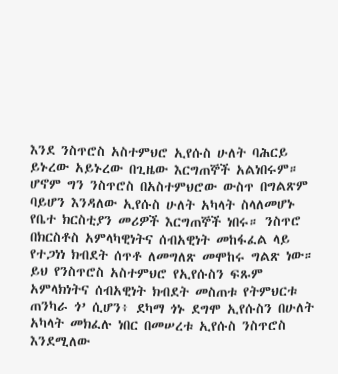እንደ ንስጥሮስ አስተምህሮ ኢየሱስ ሁለት ባሕርይ ይኑረው አይኑረው በጊዜው እርግጠኞች አልነበሩም። ሆኖም ግን ንስጥሮስ በአስተምህሮው ውስጥ በግልጽም ባይሆን እንዳለው ኢየሱስ ሁለት አካላት ስላለመሆኑ የቤተ ክርስቲያን መሪዎች እርግጠኞች ነበሩ። ንስጥሮ በክርስቶስ አምላካዊነትና ሰብአዊነት መከፋፈል ላይ የተጋነነ ክብደት ሰጥቶ ለመግለጽ መሞከሩ ግልጽ ነው። ይህ የንስጥሮስ አስተምህሮ የኢየሱስን ፍጹም አምላክነትና ሰብአዊነት ክብደት መስጠቱ የትምህርቱ ጠንካራ ጎ’ ሲሆን፥ ደካማ ጎኑ ደግሞ ኢየሱስን በሁለት አካላት መክፈሉ ነበር በመሠረቱ ኢየሱስ ንስጥሮስ እንደሚለው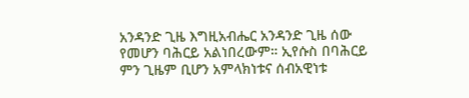አንዳንድ ጊዜ እግዚአብሔር አንዳንድ ጊዜ ሰው የመሆን ባሕርይ አልነበረውም። ኢየሱስ በባሕርይ ምን ጊዜም ቢሆን አምላክነቱና ሰብአዊነቱ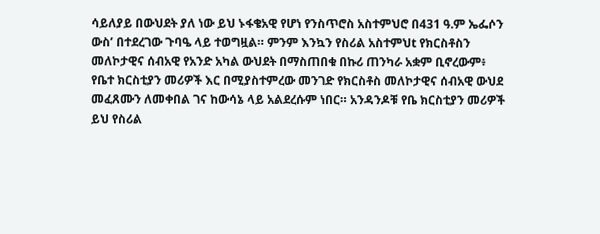ሳይለያይ በውህደት ያለ ነው ይህ ኑፋቄአዊ የሆነ የንስጥሮስ አስተምህሮ በ431 ዓ.ም ኤፌሶን ውስ’ በተደረገው ጉባዔ ላይ ተወግዟል። ምንም እንኳን የስሪል አስተምህt የክርስቶስን መለኮታዊና ሰብአዊ የአንድ አካል ውህደት በማስጠበቁ በኩሪ ጠንካራ አቋም ቢኖረውም፥ የቤተ ክርስቲያን መሪዎች እር በሚያስተምረው መንገድ የክርስቶስ መለኮታዊና ሰብአዊ ውህደ መፈጸሙን ለመቀበል ገና ከውሳኔ ላይ አልደረሱም ነበር። አንዳንዶቹ የቤ ክርስቲያን መሪዎች ይህ የስሪል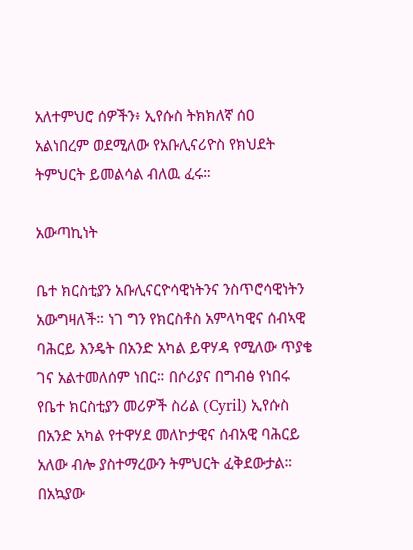አለተምህሮ ሰዎችን፥ ኢየሱስ ትክክለኛ ሰዐ አልነበረም ወደሚለው የአቡሊናሪዮስ የክህደት ትምህርት ይመልሳል ብለዉ ፈሩ።

አውጣኪነት

ቤተ ክርስቲያን አቡሊናርዮሳዊነትንና ንስጥሮሳዊነትን አውግዛለች። ነገ ግን የክርስቶስ አምላካዊና ሰብኣዊ ባሕርይ እንዴት በአንድ አካል ይዋሃዳ የሚለው ጥያቄ ገና አልተመለሰም ነበር። በሶሪያና በግብፅ የነበሩ የቤተ ክርስቲያን መሪዎች ስሪል (Cyril) ኢየሱስ በአንድ አካል የተዋሃደ መለኮታዊና ሰብአዊ ባሕርይ አለው ብሎ ያስተማረውን ትምህርት ፈቅደውታል። በአኳያው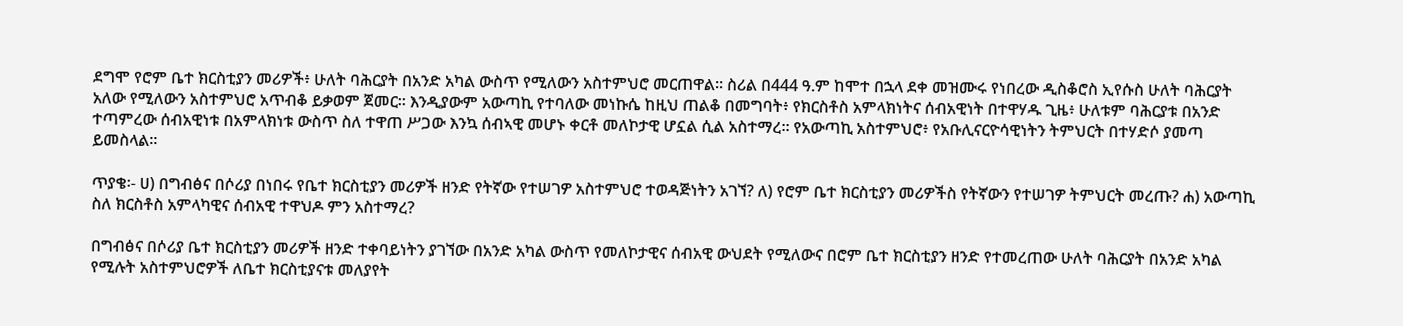ደግሞ የሮም ቤተ ክርስቲያን መሪዎች፥ ሁለት ባሕርያት በአንድ አካል ውስጥ የሚለውን አስተምህሮ መርጠዋል። ስሪል በ444 ዓ.ም ከሞተ በኋላ ደቀ መዝሙሩ የነበረው ዲስቆሮስ ኢየሱስ ሁለት ባሕርያት አለው የሚለውን አስተምህሮ አጥብቆ ይቃወም ጀመር። እንዲያውም አውጣኪ የተባለው መነኩሴ ከዚህ ጠልቆ በመግባት፥ የክርስቶስ አምላክነትና ሰብአዊነት በተዋሃዱ ጊዜ፥ ሁለቱም ባሕርያቱ በአንድ ተጣምረው ሰብአዊነቱ በአምላክነቱ ውስጥ ስለ ተዋጠ ሥጋው እንኳ ሰብኣዊ መሆኑ ቀርቶ መለኮታዊ ሆኗል ሲል አስተማረ። የአውጣኪ አስተምህሮ፥ የአቡሊናርዮሳዊነትን ትምህርት በተሃድሶ ያመጣ ይመስላል።

ጥያቄ፡- ሀ) በግብፅና በሶሪያ በነበሩ የቤተ ክርስቲያን መሪዎች ዘንድ የትኛው የተሠገዎ አስተምህሮ ተወዳጅነትን አገኘ? ለ) የሮም ቤተ ክርስቲያን መሪዎችስ የትኛውን የተሠገዎ ትምህርት መረጡ? ሐ) አውጣኪ ስለ ክርስቶስ አምላካዊና ሰብአዊ ተዋህዶ ምን አስተማረ?

በግብፅና በሶሪያ ቤተ ክርስቲያን መሪዎች ዘንድ ተቀባይነትን ያገኘው በአንድ አካል ውስጥ የመለኮታዊና ሰብአዊ ውህደት የሚለውና በሮም ቤተ ክርስቲያን ዘንድ የተመረጠው ሁለት ባሕርያት በአንድ አካል የሚሉት አስተምህሮዎች ለቤተ ክርስቲያናቱ መለያየት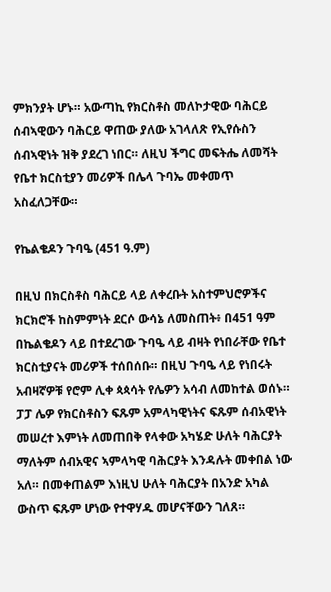ምክንያት ሆኑ። አውጣኪ የክርስቶስ መለኮታዊው ባሕርይ ሰብኣዊውን ባሕርይ ዋጠው ያለው አገላለጽ የኢየሱስን ሰብኣዊነት ዝቅ ያደረገ ነበር። ለዚህ ችግር መፍትሔ ለመሻት የቤተ ክርስቲያን መሪዎች በሌላ ጉባኤ መቀመጥ አስፈለጋቸው።

የኬልቄዶን ጉባዔ (451 ዓ.ም)

በዚህ በክርስቶስ ባሕርይ ላይ ለቀረቡት አስተምህሮዎችና ክርክሮች ከስምምነት ደርሶ ውሳኔ ለመስጠት፥ በ451 ዓም በኬልቄዶን ላይ በተደረገው ጉባዔ ላይ ብዛት የነበራቸው የቤተ ክርስቲያናት መሪዎች ተሰበሰቡ። በዚህ ጉባዔ ላይ የነበሩት አብዛኛዎቹ የሮም ሊቀ ጳጳሳት የሌዎን አሳብ ለመከተል ወሰኑ። ፓፓ ሌዎ የክርስቶስን ፍጹም አምላካዊነትና ፍጹም ሰብአዊነት መሠረተ እምነት ለመጠበቅ የላቀው አካሄድ ሁለት ባሕርያት ማለትም ሰብአዊና ኣምላካዊ ባሕርያት እንዳሉት መቀበል ነው አለ። በመቀጠልም እነዚህ ሁለት ባሕርያት በአንድ አካል ውስጥ ፍጹም ሆነው የተዋሃዱ መሆናቸውን ገለጸ።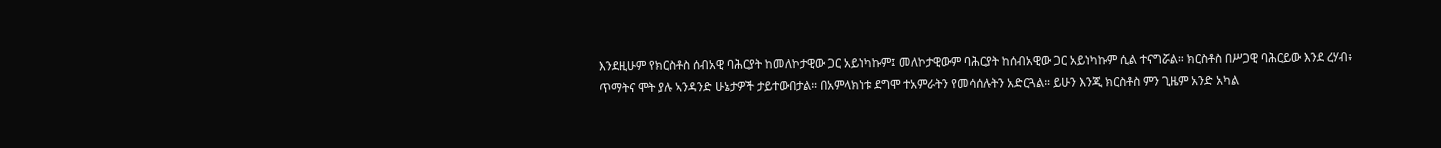እንደዚሁም የክርስቶስ ሰብአዊ ባሕርያት ከመለኮታዊው ጋር አይነካኩም፤ መለኮታዊውም ባሕርያት ከሰብአዊው ጋር አይነካኩም ሲል ተናግሯል። ክርስቶስ በሥጋዊ ባሕርይው እንደ ረሃብ፥ ጥማትና ሞት ያሉ ኣንዳንድ ሁኔታዎች ታይተውበታል። በአምላክነቱ ደግሞ ተአምራትን የመሳሰሉትን አድርጓል። ይሁን እንጂ ክርስቶስ ምን ጊዜም አንድ አካል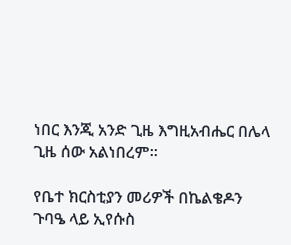ነበር እንጂ አንድ ጊዜ እግዚአብሔር በሌላ ጊዜ ሰው አልነበረም።

የቤተ ክርስቲያን መሪዎች በኬልቄዶን ጉባዔ ላይ ኢየሱስ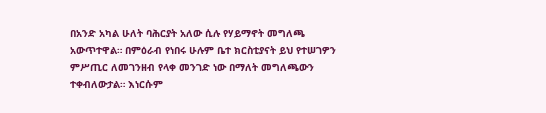በአንድ አካል ሁለት ባሕርያት አለው ሲሉ የሃይማኖት መግለጫ አውጥተዋል። በምዕራብ የነበሩ ሁሉም ቤተ ክርስቲያናት ይህ የተሠገዎን ምሥጢር ለመገንዘብ የላቀ መንገድ ነው በማለት መግለጫውን ተቀብለውታል። እነርሱም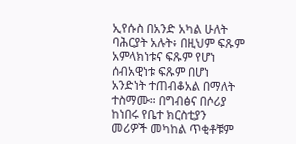ኢየሱስ በአንድ አካል ሁለት ባሕርያት አሉት፥ በዚህም ፍጹም አምላክነቱና ፍጹም የሆነ ሰብአዊነቱ ፍጹም በሆነ አንድነት ተጠብቆአል በማለት ተስማሙ። በግብፅና በሶሪያ ከነበሩ የቤተ ክርስቲያን መሪዎች መካከል ጥቂቶቹም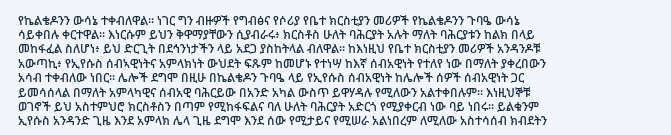የኬልቄዶንን ውሳኔ ተቀብለዋል። ነገር ግን ብዙዎች የግብፅና የሶሪያ የቤተ ክርስቲያን መሪዎች የኬልቄዶንን ጉባዔ ውሳኔ ሳይቀበሉ ቀርተዋል። እነርሱም ይህን ቅዋማያቸውን ሲያብራሩ፥ ክርስቶስ ሁለት ባሕርያት አሉት ማለት ባሕርያቱን ከልክ በላይ መከፋፈል ስለሆነ፥ ይህ ድርጊት በደኅንነታችን ላይ አደጋ ያስከትላል ብለዋል። ከእነዚህ የቤተ ክርስቲያን መሪዎች አንዳንዶቹ አውጣኪ፥ የኢየሱስ ሰብኣዊነትና አምላክነት ውህደት ፍጹም ከመሆኑ የተነሣ ከእኛ ሰብአዊነት የተለየ ነው በማለት ያቀረበውን አሳብ ተቀብለው ነበር። ሌሎች ደግሞ በዚሁ በኬልቄዶን ጉባዔ ላይ የኢየሱስ ሰብአዊነት ከሌሎች ሰዎች ሰብአዊነት ጋር ይመሳሰላል በማለት አምላካዊና ሰብአዊ ባሕርይው በአንድ አካል ውስጥ ይዋሃዳሉ የሚለውን አልተቀበሉም። እነዚህኞቹ ወገኖች ይህ አስተምህሮ ክርስቶስን በጣም የሚከፋፍልና ባለ ሁለት ባሕርያት አድርጎ የሚያቀርብ ነው ባይ ነበሩ። ይልቁንም ኢየሱስ አንዳንድ ጊዜ እንደ አምላክ ሌላ ጊዜ ደግሞ እንደ ሰው የሚታይና የሚሠራ አልነበረም ለሚለው አስተሳሰብ ክብደትን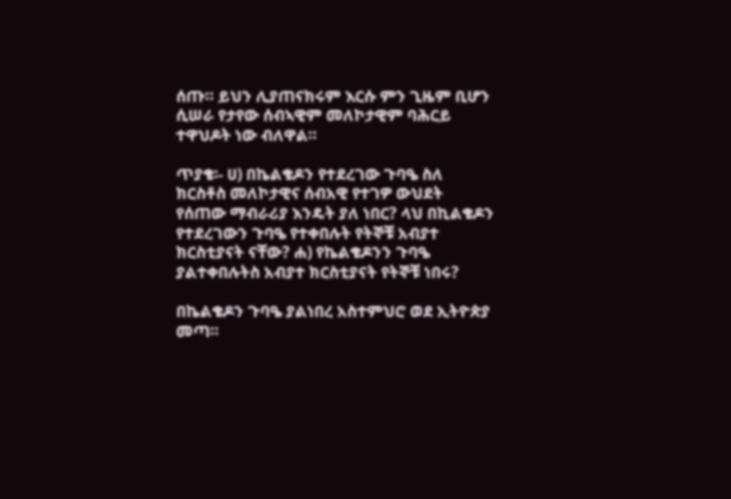ሰጡ። ይህን ሊያጠናክሩም እርሱ ምን ጊዜም ቢሆን ሲሠራ የታየው ሰብኣዊም መለኮታዊም ባሕርይ ተዋህዶት ነው ብለዋል።

ጥያቄ፡- ሀ) በኬልቄዶን የተደረገው ጉባዔ ስለ ክርስቶስ መለኮታዊና ሰብአዊ የተገዎ ውህደት የሰጠው ማብራሪያ እንዴት ያለ ነበር? ላህ በኪልቄዶን የተደረገውን ጉባዔ የተቀበሉት የትኞቹ አብያተ ክርስቲያናት ናቸው? ሐ) የኬልቄዶንን ጉባዔ ያልተቀበሉትስ አብያተ ክርስቲያናት የትኞቹ ነበሩ?

በኬልቄዶን ጉባዔ ያልነበረ አስተምህሮ ወደ ኢትዮጵያ መጣ።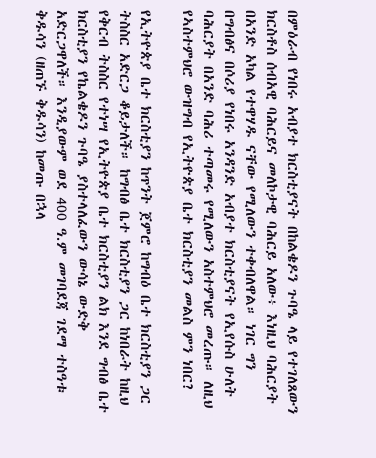በምዕራብ የነበሩ አብያተ ክርስቲያናት በከልቄዶን ጉባዔ ላይ የተገለጸውን ክርስቶስ ሰብአዊ ባሕርይና መለኮታዊ ባሕርይ አለው፥ እነዚህ ባሕርያት በአንድ አካል የተዋሃዱ ናቸው የሚለውን ተቀብለዋል። ነገር ግን በግብፅና በሶሪያ የነበሩ አንዳንድ አብያተ ክርስቲያናት የኢየሱስ ሁለት ባሕርያት በአንድ ባሕሪ ተጣመሩ የሚለውን አስተምህሮ መረጡ። ለዚህ የኣስተምህሮ ውዝግብ የኢትዮጵያ ቤተ ክርስቲያን መልስ ምን ነበር?

የኢትዮጵያ ቤተ ክርስቲያን ከጥንት ጀምሮ ከግብዕ ቤተ ክርስቲያን ጋር ትስስር አድርጋ ቆይታለች። ከግብፅ ቤተ ክርስቲያን ጋር ከነበራት ከዚህ የቅርብ ትስስር የተነሣ የኢትዮጵያ ቤተ ክርስቲያን ልክ እንደ ግብፅ ቤተ ክርስቲያን የኬልቄዶን ጉባዔ ያስተላለፈውን ውሳኔ ውድቅ አድርጋዋለች። እንዲያውም ወደ 400 ዓ.ም መገባደጃ ገደማ ተስዓቱ ቅዱሳን (ዘጠኙ ቅዱሳን) ከመጡ በኋላ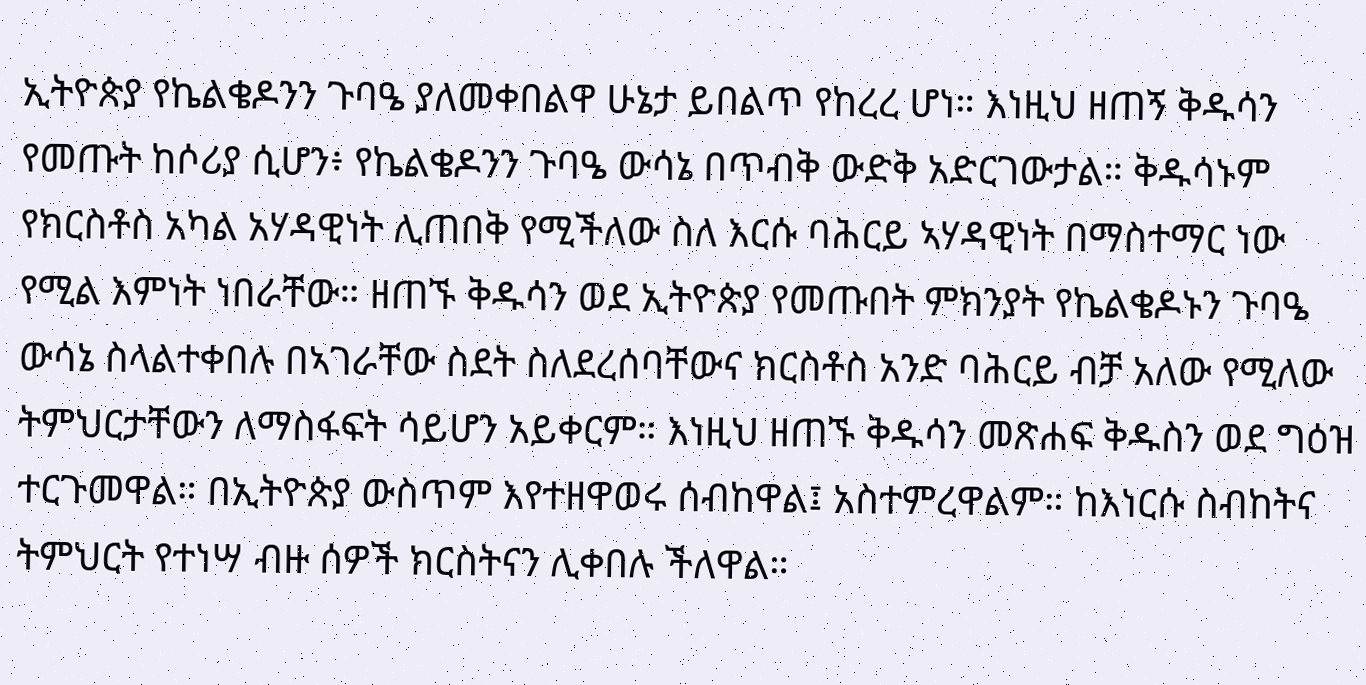ኢትዮጵያ የኬልቄዶንን ጉባዔ ያለመቀበልዋ ሁኔታ ይበልጥ የከረረ ሆነ። እነዚህ ዘጠኝ ቅዱሳን የመጡት ከሶሪያ ሲሆን፥ የኬልቄዶንን ጉባዔ ውሳኔ በጥብቅ ውድቅ አድርገውታል። ቅዱሳኑም የክርስቶስ አካል አሃዳዊነት ሊጠበቅ የሚችለው ስለ እርሱ ባሕርይ ኣሃዳዊነት በማስተማር ነው የሚል እምነት ነበራቸው። ዘጠኙ ቅዱሳን ወደ ኢትዮጵያ የመጡበት ምክንያት የኬልቄዶኑን ጉባዔ ውሳኔ ስላልተቀበሉ በኣገራቸው ስደት ስለደረሰባቸውና ክርስቶስ አንድ ባሕርይ ብቻ አለው የሚለው ትምህርታቸውን ለማስፋፍት ሳይሆን አይቀርም። እነዚህ ዘጠኙ ቅዱሳን መጽሐፍ ቅዱስን ወደ ግዕዝ ተርጉመዋል። በኢትዮጵያ ውስጥም እየተዘዋወሩ ሰብከዋል፤ አስተምረዋልም። ከእነርሱ ስብከትና ትምህርት የተነሣ ብዙ ሰዎች ክርስትናን ሊቀበሉ ችለዋል።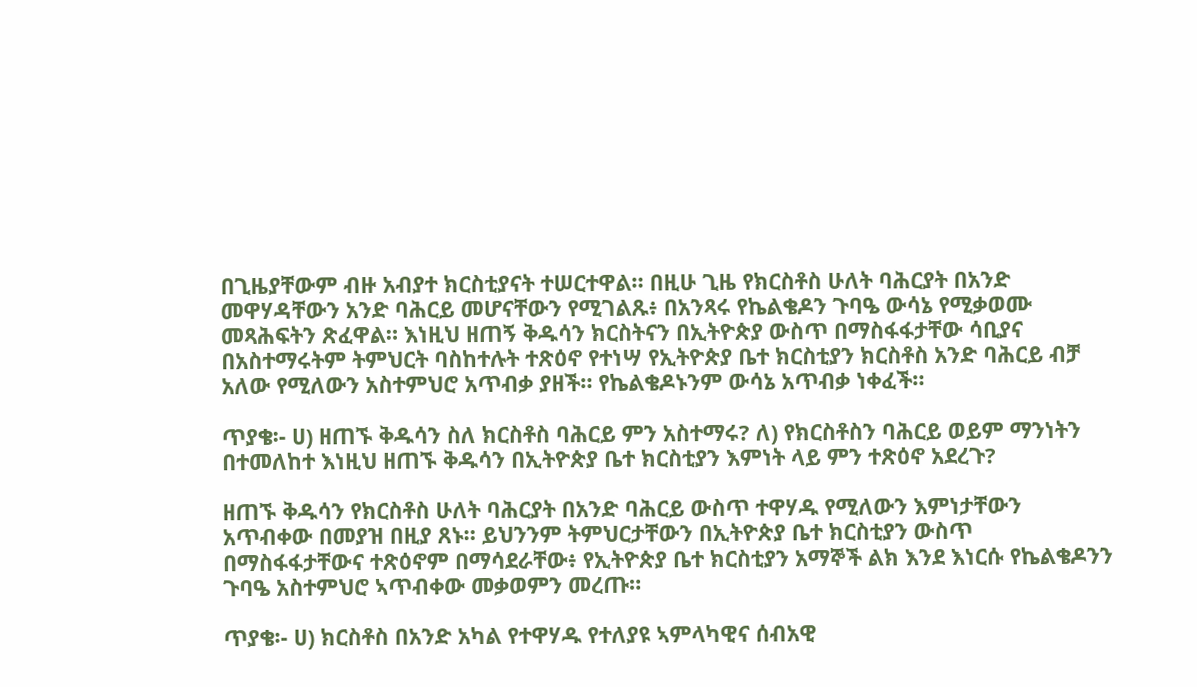በጊዜያቸውም ብዙ አብያተ ክርስቲያናት ተሠርተዋል። በዚሁ ጊዜ የክርስቶስ ሁለት ባሕርያት በአንድ መዋሃዳቸውን አንድ ባሕርይ መሆናቸውን የሚገልጹ፥ በአንጻሩ የኬልቄዶን ጉባዔ ውሳኔ የሚቃወሙ መጻሕፍትን ጽፈዋል። እነዚህ ዘጠኝ ቅዱሳን ክርስትናን በኢትዮጵያ ውስጥ በማስፋፋታቸው ሳቢያና በአስተማሩትም ትምህርት ባስከተሉት ተጽዕኖ የተነሣ የኢትዮጵያ ቤተ ክርስቲያን ክርስቶስ አንድ ባሕርይ ብቻ አለው የሚለውን አስተምህሮ አጥብቃ ያዘች። የኬልቄዶኑንም ውሳኔ አጥብቃ ነቀፈች።

ጥያቄ፡- ሀ) ዘጠኙ ቅዱሳን ስለ ክርስቶስ ባሕርይ ምን አስተማሩ? ለ) የክርስቶስን ባሕርይ ወይም ማንነትን በተመለከተ እነዚህ ዘጠኙ ቅዱሳን በኢትዮጵያ ቤተ ክርስቲያን እምነት ላይ ምን ተጽዕኖ አደረጉ?

ዘጠኙ ቅዱሳን የክርስቶስ ሁለት ባሕርያት በአንድ ባሕርይ ውስጥ ተዋሃዱ የሚለውን እምነታቸውን አጥብቀው በመያዝ በዚያ ጸኑ። ይህንንም ትምህርታቸውን በኢትዮጵያ ቤተ ክርስቲያን ውስጥ በማስፋፋታቸውና ተጽዕኖም በማሳደራቸው፥ የኢትዮጵያ ቤተ ክርስቲያን አማኞች ልክ እንደ እነርሱ የኬልቄዶንን ጉባዔ አስተምህሮ ኣጥብቀው መቃወምን መረጡ።

ጥያቄ፡- ሀ) ክርስቶስ በአንድ አካል የተዋሃዱ የተለያዩ ኣምላካዊና ሰብአዊ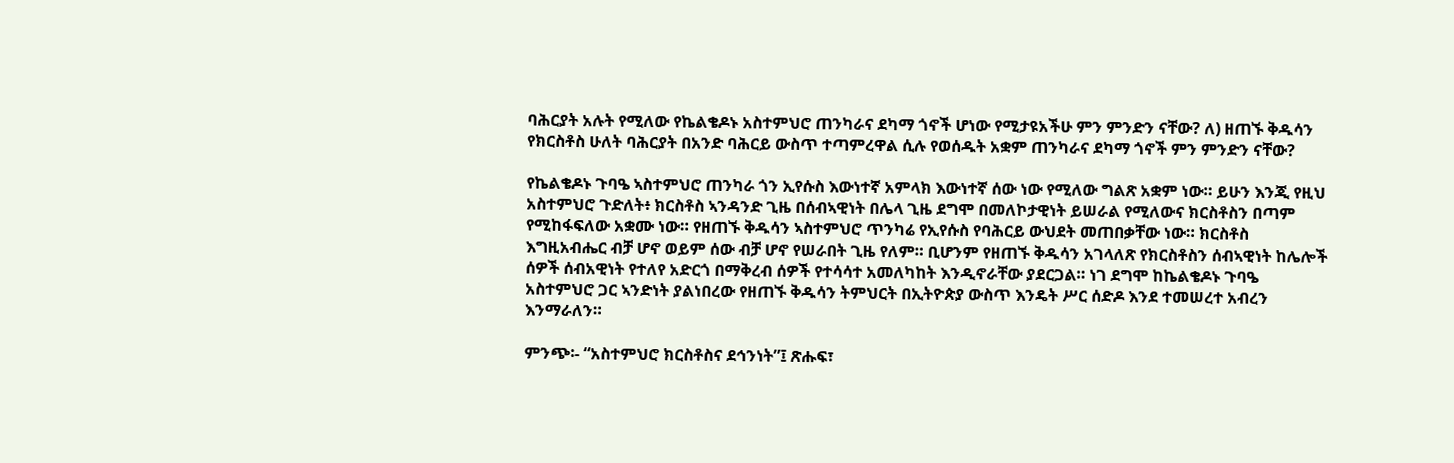ባሕርያት አሉት የሚለው የኬልቄዶኑ አስተምህሮ ጠንካራና ደካማ ጎኖች ሆነው የሚታዩአችሁ ምን ምንድን ናቸው? ለ) ዘጠኙ ቅዱሳን የክርስቶስ ሁለት ባሕርያት በአንድ ባሕርይ ውስጥ ተጣምረዋል ሲሉ የወሰዱት አቋም ጠንካራና ደካማ ጎኖች ምን ምንድን ናቸው?

የኬልቄዶኑ ጉባዔ ኣስተምህሮ ጠንካራ ጎን ኢየሱስ እውነተኛ አምላክ እውነተኛ ሰው ነው የሚለው ግልጽ አቋም ነው። ይሁን እንጂ የዚህ አስተምህሮ ጉድለት፥ ክርስቶስ ኣንዳንድ ጊዜ በሰብኣዊነት በሌላ ጊዜ ደግሞ በመለኮታዊነት ይሠራል የሚለውና ክርስቶስን በጣም የሚከፋፍለው አቋሙ ነው። የዘጠኙ ቅዱሳን ኣስተምህሮ ጥንካሬ የኢየሱስ የባሕርይ ውህደት መጠበቃቸው ነው። ክርስቶስ እግዚአብሔር ብቻ ሆኖ ወይም ሰው ብቻ ሆኖ የሠራበት ጊዜ የለም። ቢሆንም የዘጠኙ ቅዱሳን አገላለጽ የክርስቶስን ሰብኣዊነት ከሌሎች ሰዎች ሰብአዊነት የተለየ አድርጎ በማቅረብ ሰዎች የተሳሳተ አመለካከት እንዲኖራቸው ያደርጋል። ነገ ደግሞ ከኬልቄዶኑ ጉባዔ አስተምህሮ ጋር ኣንድነት ያልነበረው የዘጠኙ ቅዱሳን ትምህርት በኢትዮጵያ ውስጥ እንዴት ሥር ሰድዶ እንደ ተመሠረተ አብረን እንማራለን።

ምንጭ፡- “አስተምህሮ ክርስቶስና ደኅንነት”፤ ጽሑፍ፣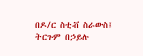በዶ/ር ስቲቭ ስራውስ፤ ትርጉም በኃይሉ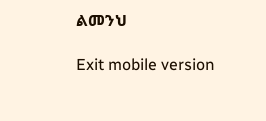ልመንህ

Exit mobile version